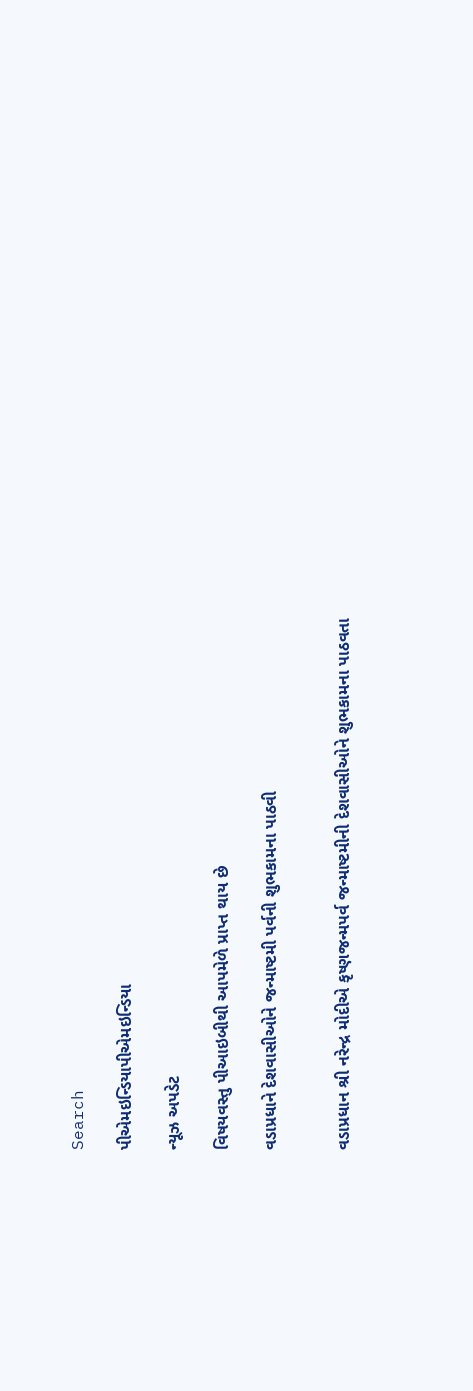Search

પીએમઇન્ડિયાપીએમઇન્ડિયા

ન્યૂઝ અપડેટ

વિષયવસ્તુ પીઆઇબીથી આપમેળે પ્રાપ્ત થાય છે

વડાપ્રધાને દેશવાસીઓને જન્માષ્ટમી પર્વની શુભકામના પાઠવી


વડાપ્રધાન શ્રી નરેન્દ્ર મોદીએ કૃષ્ણજન્મપર્વ જન્માષ્ટમીની દેશવાસીઓને શુભકામના પાઠવતા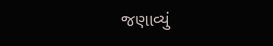જણાવ્યું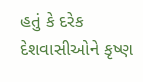હતું કે દરેક દેશવાસીઓને કૃષ્ણ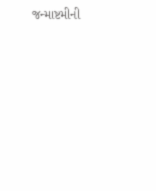જન્માષ્ટમીની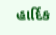હાર્દિક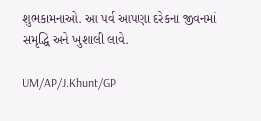શુભકામનાઓ. આ પર્વ આપણા દરેકના જીવનમાં સમૃદ્ધિ અને ખુશાલી લાવે.

UM/AP/J.Khunt/GP